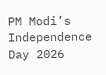PM Modi’s Independence Day 2026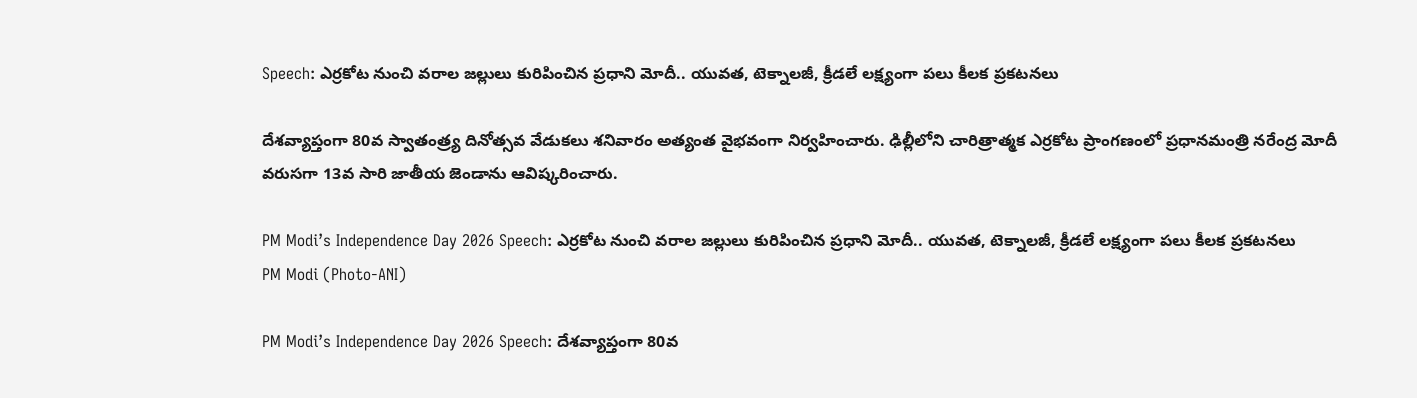Speech: ఎర్రకోట నుంచి వరాల జల్లులు కురిపించిన ప్రధాని మోదీ.. యువత, టెక్నాలజీ, క్రీడలే లక్ష్యంగా పలు కీలక ప్రకటనలు

దేశవ్యాప్తంగా 80వ స్వాతంత్ర్య దినోత్సవ వేడుకలు శనివారం అత్యంత వైభవంగా నిర్వహించారు. ఢిల్లీలోని చారిత్రాత్మక ఎర్రకోట ప్రాంగణంలో ప్రధానమంత్రి నరేంద్ర మోదీ వరుసగా 13వ సారి జాతీయ జెండాను ఆవిష్కరించారు.

PM Modi’s Independence Day 2026 Speech: ఎర్రకోట నుంచి వరాల జల్లులు కురిపించిన ప్రధాని మోదీ.. యువత, టెక్నాలజీ, క్రీడలే లక్ష్యంగా పలు కీలక ప్రకటనలు
PM Modi (Photo-ANI)

PM Modi’s Independence Day 2026 Speech: దేశవ్యాప్తంగా 80వ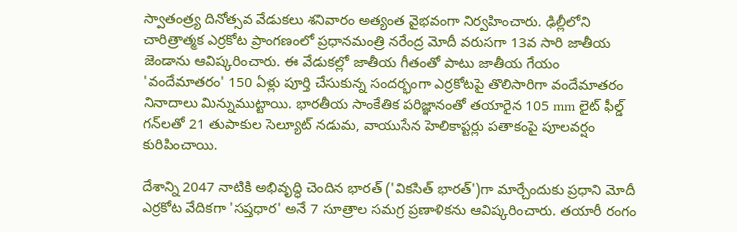స్వాతంత్ర్య దినోత్సవ వేడుకలు శనివారం అత్యంత వైభవంగా నిర్వహించారు. ఢిల్లీలోని చారిత్రాత్మక ఎర్రకోట ప్రాంగణంలో ప్రధానమంత్రి నరేంద్ర మోదీ వరుసగా 13వ సారి జాతీయ జెండాను ఆవిష్కరించారు. ఈ వేడుకల్లో జాతీయ గీతంతో పాటు జాతీయ గేయం 'వందేమాతరం' 150 ఏళ్లు పూర్తి చేసుకున్న సందర్భంగా ఎర్రకోటపై తొలిసారిగా వందేమాతరం నినాదాలు మిన్నుముట్టాయి. భారతీయ సాంకేతిక పరిజ్ఞానంతో తయారైన 105 mm లైట్ ఫీల్డ్ గన్‌లతో 21 తుపాకుల సెల్యూట్ నడుమ, వాయుసేన హెలికాప్టర్లు పతాకంపై పూలవర్షం కురిపించాయి.

దేశాన్ని 2047 నాటికి అభివృద్ధి చెందిన భారత్ ('వికసిత్ భారత్')గా మార్చేందుకు ప్రధాని మోదీ ఎర్రకోట వేదికగా 'సప్తధార' అనే 7 సూత్రాల సమగ్ర ప్రణాళికను ఆవిష్కరించారు. తయారీ రంగం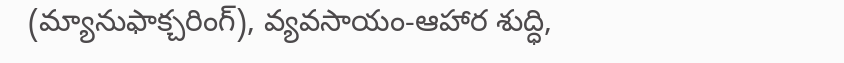(మ్యానుఫాక్చరింగ్), వ్యవసాయం-ఆహార శుద్ధి,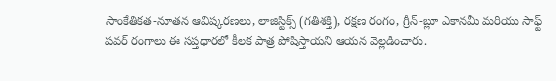సాంకేతికత-నూతన ఆవిష్కరణలు, లాజిస్టిక్స్ (గతిశక్తి), రక్షణ రంగం, గ్రీన్-బ్లూ ఎకానమీ మరియు సాఫ్ట్ పవర్ రంగాలు ఈ సప్తధారలో కీలక పాత్ర పోషిస్తాయని ఆయన వెల్లడించారు.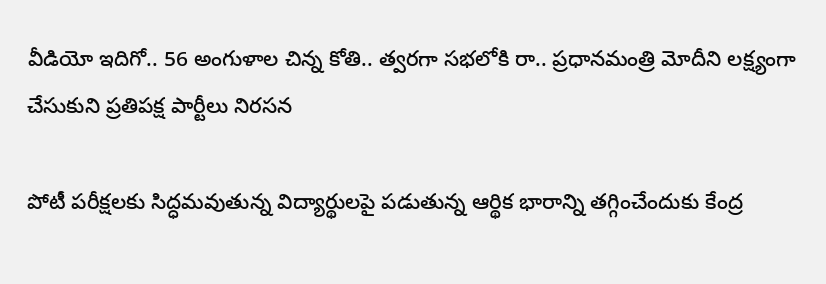వీడియో ఇదిగో.. 56 అంగుళాల చిన్న కోతి.. త్వరగా సభలోకి రా.. ప్రధానమంత్రి మోదీని లక్ష్యంగా చేసుకుని ప్రతిపక్ష పార్టీలు నిరసన

పోటీ పరీక్షలకు సిద్ధమవుతున్న విద్యార్థులపై పడుతున్న ఆర్థిక భారాన్ని తగ్గించేందుకు కేంద్ర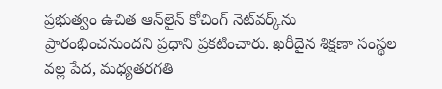ప్రభుత్వం ఉచిత ఆన్‌లైన్ కోచింగ్ నెట్‌వర్క్‌ను ప్రారంభించనుందని ప్రధాని ప్రకటించారు. ఖరీదైన శిక్షణా సంస్థల వల్ల పేద, మధ్యతరగతి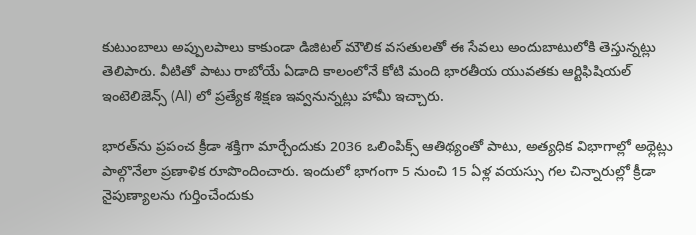కుటుంబాలు అప్పులపాలు కాకుండా డిజిటల్ మౌలిక వసతులతో ఈ సేవలు అందుబాటులోకి తెస్తున్నట్లు తెలిపారు. వీటితో పాటు రాబోయే ఏడాది కాలంలోనే కోటి మంది భారతీయ యువతకు ఆర్టిఫిషియల్ ఇంటెలిజెన్స్ (AI) లో ప్రత్యేక శిక్షణ ఇవ్వనున్నట్లు హామీ ఇచ్చారు.

భారత్‌ను ప్రపంచ క్రీడా శక్తిగా మార్చేందుకు 2036 ఒలింపిక్స్ ఆతిథ్యంతో పాటు, అత్యధిక విభాగాల్లో అథ్లెట్లు పాల్గొనేలా ప్రణాళిక రూపొందించారు. ఇందులో భాగంగా 5 నుంచి 15 ఏళ్ల వయస్సు గల చిన్నారుల్లో క్రీడా నైపుణ్యాలను గుర్తించేందుకు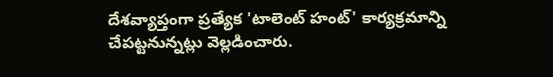దేశవ్యాప్తంగా ప్రత్యేక 'టాలెంట్ హంట్' కార్యక్రమాన్ని చేపట్టనున్నట్లు వెల్లడించారు.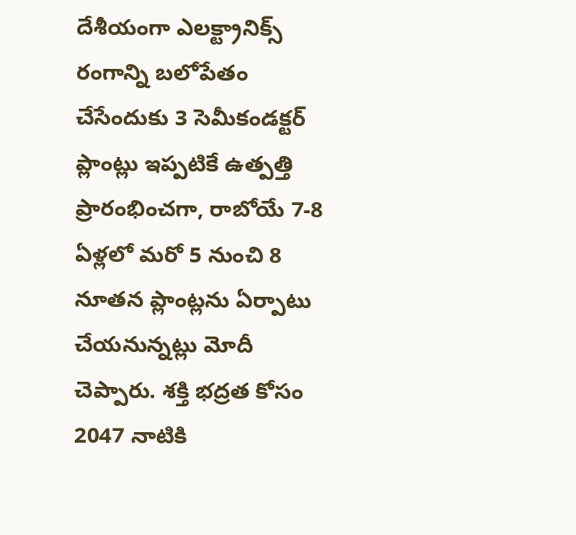దేశీయంగా ఎలక్ట్రానిక్స్ రంగాన్ని బలోపేతం చేసేందుకు 3 సెమీకండక్టర్ ప్లాంట్లు ఇప్పటికే ఉత్పత్తి ప్రారంభించగా, రాబోయే 7-8 ఏళ్లలో మరో 5 నుంచి 8 నూతన ప్లాంట్లను ఏర్పాటు చేయనున్నట్లు మోదీ చెప్పారు. శక్తి భద్రత కోసం 2047 నాటికి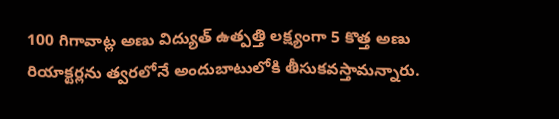100 గిగావాట్ల అణు విద్యుత్ ఉత్పత్తి లక్ష్యంగా 5 కొత్త అణు రియాక్టర్లను త్వరలోనే అందుబాటులోకి తీసుకవస్తామన్నారు.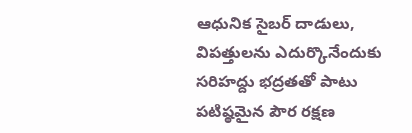ఆధునిక సైబర్ దాడులు, విపత్తులను ఎదుర్కొనేందుకు సరిహద్దు భద్రతతో పాటు పటిష్ఠమైన పౌర రక్షణ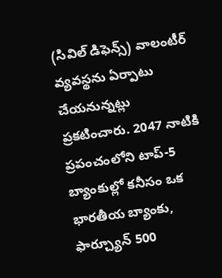(సివిల్ డిఫెన్స్) వాలంటీర్ వ్యవస్థను ఏర్పాటు చేయనున్నట్లు ప్రకటించారు. 2047 నాటికి ప్రపంచంలోని టాప్-5 బ్యాంకుల్లో కనీసం ఒక భారతీయ బ్యాంకు, ఫార్చ్యూన్ 500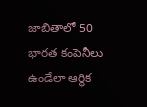జాబితాలో 50 భారత కంపెనీలు ఉండేలా ఆర్థిక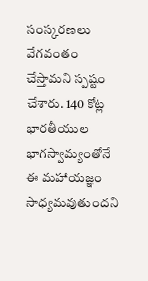సంస్కరణలు వేగవంతం చేస్తామని స్పష్టం చేశారు. 140 కోట్ల భారతీయుల భాగస్వామ్యంతోనే ఈ మహాయజ్ఞం సాధ్యమవుతుందని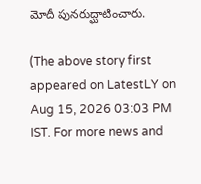మోదీ పునరుద్ఘాటించారు.

(The above story first appeared on LatestLY on Aug 15, 2026 03:03 PM IST. For more news and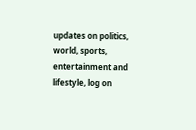updates on politics, world, sports, entertainment and lifestyle, log on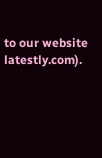to our website latestly.com).